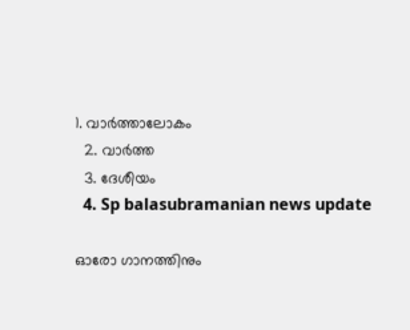1. വാര്‍ത്താലോകം
  2. വാര്‍ത്ത
  3. ദേശീയം
  4. Sp balasubramanian news update

ഓരോ ഗാനത്തിനും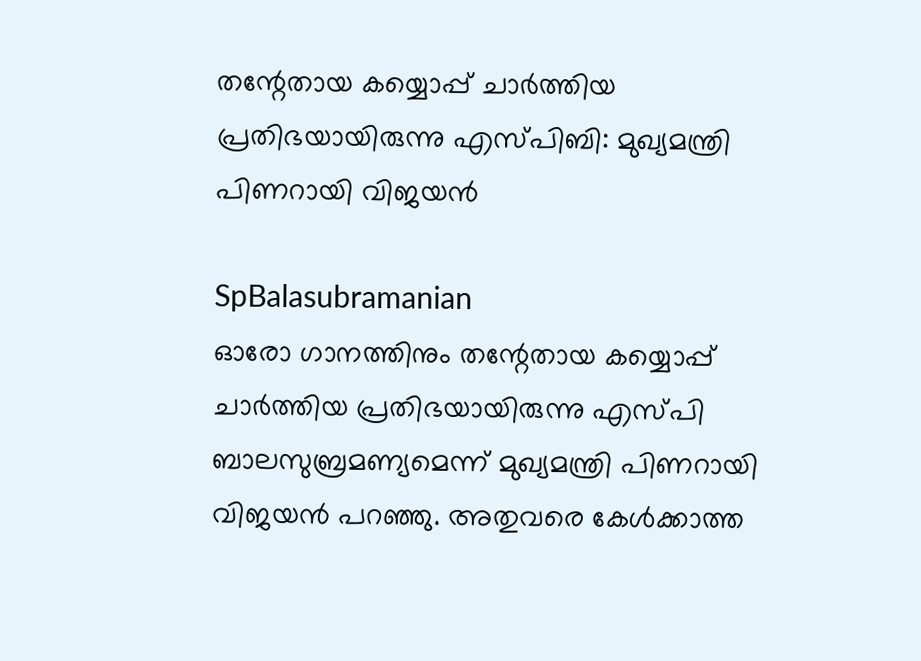തന്റേതായ കയ്യൊപ്പ് ചാര്‍ത്തിയ പ്രതിഭയായിരുന്നു എസ്പിബി: മുഖ്യമന്ത്രി പിണറായി വിജയന്‍

SpBalasubramanian
ഓരോ ഗാനത്തിനും തന്റേതായ കയ്യൊപ്പ്  ചാര്‍ത്തിയ പ്രതിഭയായിരുന്നു എസ്പി ബാലസുബ്രമണ്യമെന്ന് മുഖ്യമന്ത്രി പിണറായി വിജയന്‍ പറഞ്ഞു. അതുവരെ കേള്‍ക്കാത്ത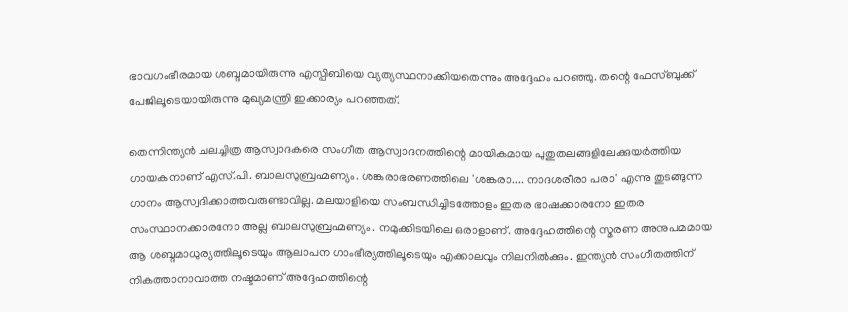ഭാവഗംഭീരമായ ശബ്ദമായിരുന്നു എസ്പിബിയെ വ്യത്യസ്ഥനാക്കിയതെന്നും അദ്ദേഹം പറഞ്ഞു. തന്റെ ഫേസ്ബുക്ക് പേജിലൂടെയായിരുന്നു മുഖ്യമന്ത്രി ഇക്കാര്യം പറഞ്ഞത്.

തെന്നിന്ത്യന്‍ ചലച്ചിത്ര ആസ്വാദകരെ സംഗീത ആസ്വാദനത്തിന്റെ മായികമായ പുതുതലങ്ങളിലേക്കുയര്‍ത്തിയ ഗായകനാണ് എസ്.പി. ബാലസുബ്രഹ്മണ്യം. ശങ്കരാഭരണത്തിലെ 'ശങ്കരാ.... നാദശരീരാ പരാ' എന്നു തുടങ്ങുന്ന ഗാനം ആസ്വദിക്കാത്തവരുണ്ടാവില്ല. മലയാളിയെ സംബന്ധിച്ചിടത്തോളം ഇതര ഭാഷക്കാരനോ ഇതര സംസ്ഥാനക്കാരനോ അല്ല ബാലസുബ്രഹ്മണ്യം. നമുക്കിടയിലെ ഒരാളാണ്. അദ്ദേഹത്തിന്റെ സ്മരണ അനുപമമായ ആ ശബ്ദമാധുര്യത്തിലൂടെയും ആലാപന ഗാംഭീര്യത്തിലൂടെയും എക്കാലവും നിലനില്‍ക്കും. ഇന്ത്യന്‍ സംഗീതത്തിന് നികത്താനാവാത്ത നഷ്ടമാണ് അദ്ദേഹത്തിന്റെ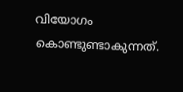വിയോഗം കൊണ്ടുണ്ടാകുന്നത്.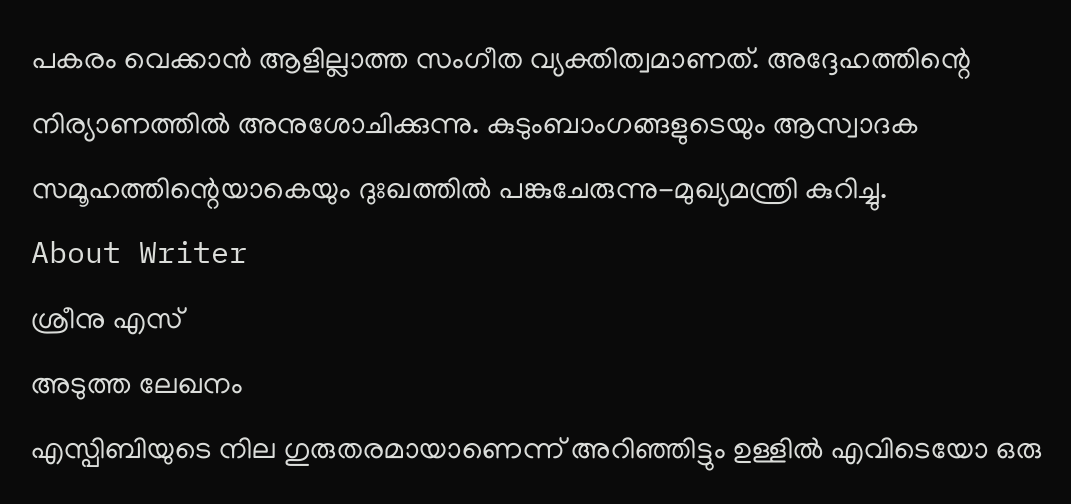പകരം വെക്കാന്‍ ആളില്ലാത്ത സംഗീത വ്യക്തിത്വമാണത്. അദ്ദേഹത്തിന്റെ നിര്യാണത്തില്‍ അനുശോചിക്കുന്നു. കുടുംബാംഗങ്ങളുടെയും ആസ്വാദക സമൂഹത്തിന്റെയാകെയും ദുഃഖത്തില്‍ പങ്കുചേരുന്നു-മുഖ്യമന്ത്രി കുറിച്ചു.
About Writer
ശ്രീനു എസ്
അടുത്ത ലേഖനം
എസ്പിബിയുടെ നില ഗുരുതരമായാണെന്ന് അറിഞ്ഞിട്ടും ഉള്ളില്‍ എവിടെയോ ഒരു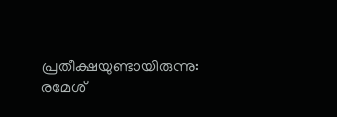പ്രതീക്ഷയുണ്ടായിരുന്നു: രമേശ്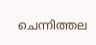ചെന്നിത്തല